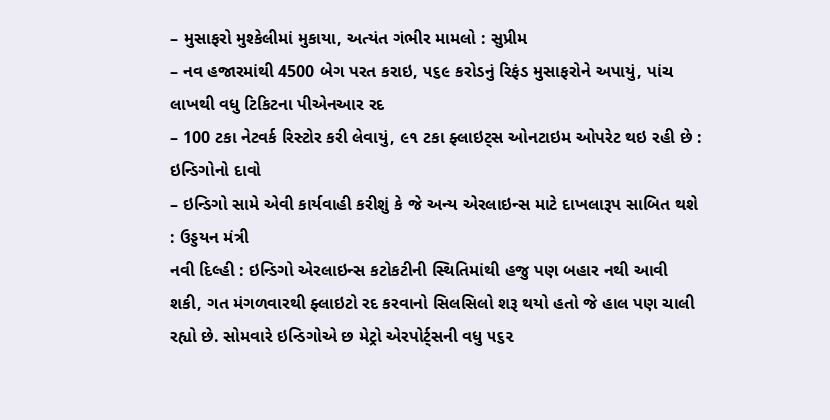– મુસાફરો મુશ્કેલીમાં મુકાયા, અત્યંત ગંભીર મામલો : સુપ્રીમ
– નવ હજારમાંથી 4500 બેગ પરત કરાઇ, ૫૬૯ કરોડનું રિફંડ મુસાફરોને અપાયું, પાંચ લાખથી વધુ ટિકિટના પીએનઆર રદ
– 100 ટકા નેટવર્ક રિસ્ટોર કરી લેવાયું, ૯૧ ટકા ફ્લાઇટ્સ ઓનટાઇમ ઓપરેટ થઇ રહી છે : ઇન્ડિગોનો દાવો
– ઇન્ડિગો સામે એવી કાર્યવાહી કરીશું કે જે અન્ય એરલાઇન્સ માટે દાખલારૂપ સાબિત થશે : ઉડ્ડયન મંત્રી
નવી દિલ્હી : ઇન્ડિગો એરલાઇન્સ કટોકટીની સ્થિતિમાંથી હજુ પણ બહાર નથી આવી શકી, ગત મંગળવારથી ફ્લાઇટો રદ કરવાનો સિલસિલો શરૂ થયો હતો જે હાલ પણ ચાલી રહ્યો છે. સોમવારે ઇન્ડિગોએ છ મેટ્રો એરપોર્ટ્સની વધુ ૫૬૨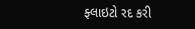ફ્લાઇટો રદ કરી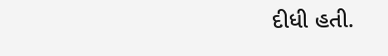દીધી હતી.